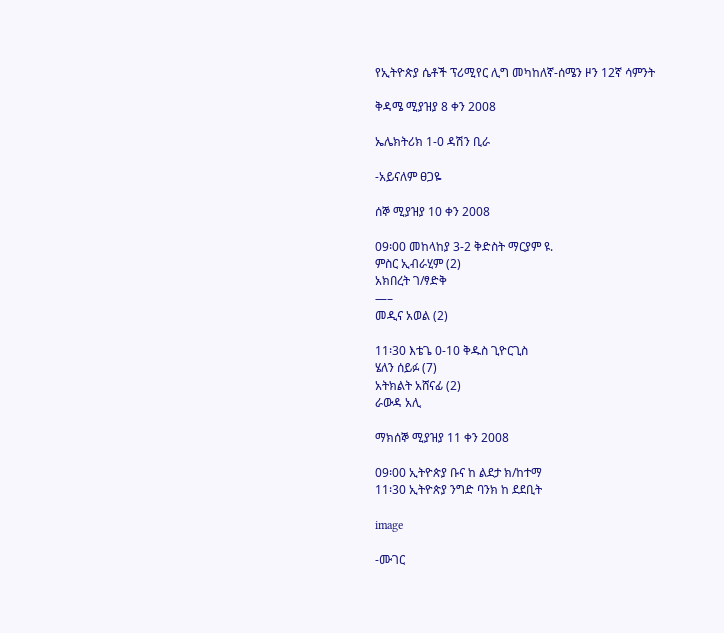የኢትዮጵያ ሴቶች ፕሪሚየር ሊግ መካከለኛ-ሰሜን ዞን 12ኛ ሳምንት

ቅዳሜ ሚያዝያ 8 ቀን 2008

ኤሌክትሪክ 1-0 ዳሽን ቢራ

-አይናለም ፀጋዬ

ሰኞ ሚያዝያ 10 ቀን 2008

09፡00 መከላከያ 3-2 ቅድስት ማርያም ዩ.
ምስር ኢብራሂም (2)
አክበረት ገ/ፃድቅ
—–
መዲና አወል (2)

11፡30 እቴጌ 0-10 ቅዱስ ጊዮርጊስ
ሄለን ሰይፉ (7)
አትክልት አሸናፊ (2)
ራውዳ አሊ

ማክሰኞ ሚያዝያ 11 ቀን 2008

09፡00 ኢትዮጵያ ቡና ከ ልደታ ክ/ከተማ
11፡30 ኢትዮጵያ ንግድ ባንክ ከ ደደቢት

image

-ሙገር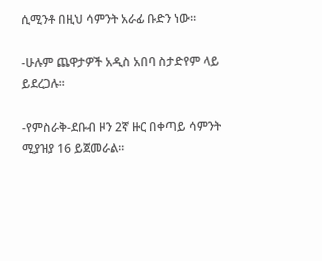ሲሚንቶ በዚህ ሳምንት አራፊ ቡድን ነው፡፡

-ሁሉም ጨዋታዎች አዲስ አበባ ስታድየም ላይ ይደረጋሉ፡፡

-የምስራቅ-ደቡብ ዞን 2ኛ ዙር በቀጣይ ሳምንት ሚያዝያ 16 ይጀመራል፡፡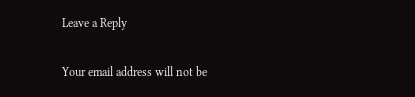Leave a Reply

Your email address will not be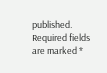published. Required fields are marked *